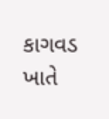કાગવડ ખાતે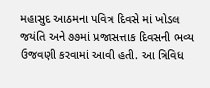મહાસુદ આઠમના પવિત્ર દિવસે માં ખોડલ જયંતિ અને ૭૭માં પ્રજાસત્તાક દિવસની ભવ્ય ઉજવણી કરવામાં આવી હતી. આ ત્રિવિધ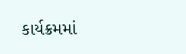કાર્યક્રમમાં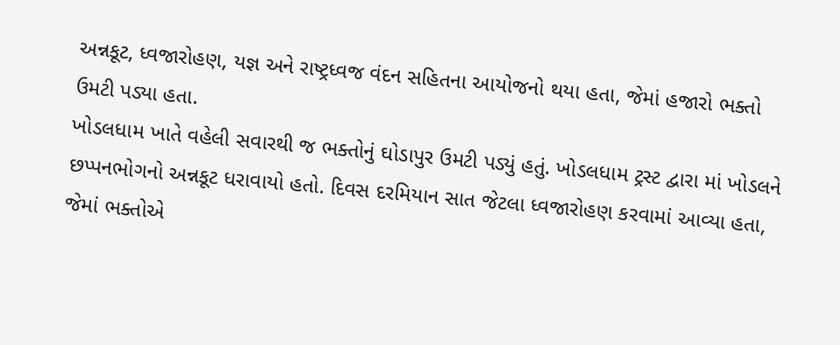અન્નકૂટ, ધ્વજારોહણ, યજ્ઞ અને રાષ્ટ્રધ્વજ વંદન સહિતના આયોજનો થયા હતા, જેમાં હજારો ભક્તો ઉમટી પડ્યા હતા.
ખોડલધામ ખાતે વહેલી સવારથી જ ભક્તોનું ઘોડાપુર ઉમટી પડ્યું હતું. ખોડલધામ ટ્રસ્ટ દ્વારા માં ખોડલને છપ્પનભોગનો અન્નકૂટ ધરાવાયો હતો. દિવસ દરમિયાન સાત જેટલા ધ્વજારોહણ કરવામાં આવ્યા હતા, જેમાં ભક્તોએ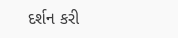દર્શન કરી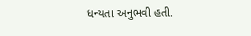ધન્યતા અનુભવી હતી.